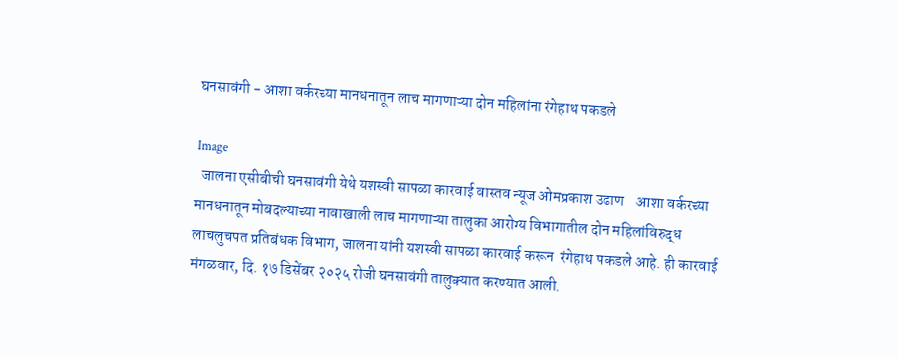घनसावंगी - आशा वर्करच्या मानधनातून लाच मागणाऱ्या दोन महिलांना रंगेहाथ पकडले

Image
  जालना एसीबीची घनसावंगी येथे यशस्वी सापळा कारवाई वास्तव न्यूज ओमप्रकाश उढाण    आशा वर्करच्या मानधनातून मोबदल्याच्या नावाखाली लाच मागणाऱ्या तालुका आरोग्य विभागातील दोन महिलांविरुद्ध लाचलुचपत प्रतिबंधक विभाग, जालना यांनी यशस्वी सापळा कारवाई करून  रंगेहाथ पकडले आहे. ही कारवाई मंगळवार, दि. १७ डिसेंबर २०२५ रोजी घनसावंगी तालुक्यात करण्यात आली.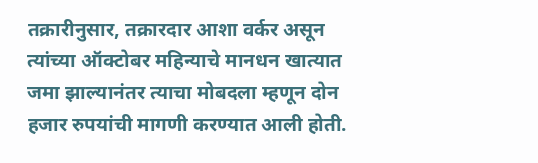तक्रारीनुसार, तक्रारदार आशा वर्कर असून त्यांच्या ऑक्टोबर महिन्याचे मानधन खात्यात जमा झाल्यानंतर त्याचा मोबदला म्हणून दोन हजार रुपयांची मागणी करण्यात आली होती.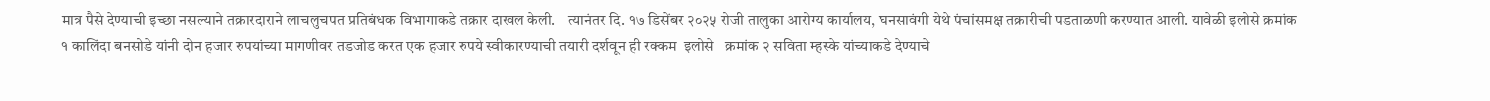मात्र पैसे देण्याची इच्छा नसल्याने तक्रारदाराने लाचलुचपत प्रतिबंधक विभागाकडे तक्रार दाखल केली.    त्यानंतर दि. १७ डिसेंबर २०२५ रोजी तालुका आरोग्य कार्यालय, घनसावंगी येथे पंचांसमक्ष तक्रारीची पडताळणी करण्यात आली. यावेळी इलोसे क्रमांक १ कालिंदा बनसोडे यांनी दोन हजार रुपयांच्या मागणीवर तडजोड करत एक हजार रुपये स्वीकारण्याची तयारी दर्शवून ही रक्कम  इलोसे   क्रमांक २ सविता म्हस्के यांच्याकडे देण्याचे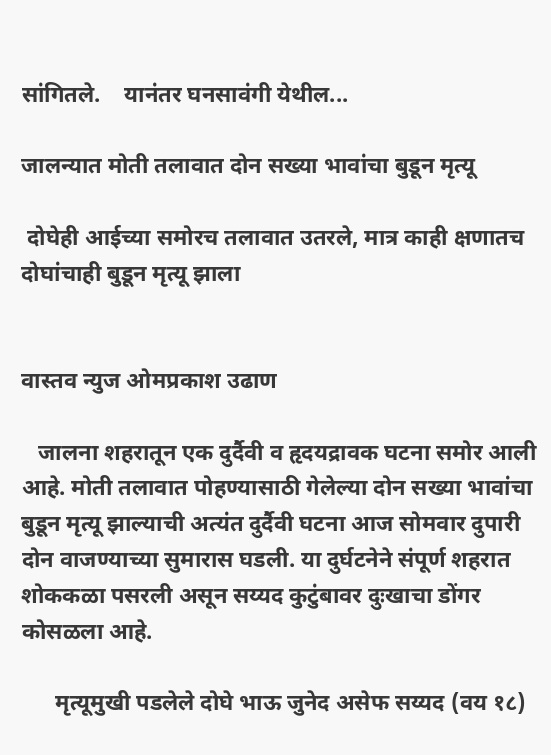सांगितले.    यानंतर घनसावंगी येथील...

जालन्यात मोती तलावात दोन सख्या भावांचा बुडून मृत्यू

 दोघेही आईच्या समोरच तलावात उतरले, मात्र काही क्षणातच दोघांचाही बुडून मृत्यू झाला


वास्तव न्युज ओमप्रकाश उढाण

   जालना शहरातून एक दुर्दैवी व हृदयद्रावक घटना समोर आली आहे. मोती तलावात पोहण्यासाठी गेलेल्या दोन सख्या भावांचा बुडून मृत्यू झाल्याची अत्यंत दुर्दैवी घटना आज सोमवार दुपारी दोन वाजण्याच्या सुमारास घडली. या दुर्घटनेने संपूर्ण शहरात शोककळा पसरली असून सय्यद कुटुंबावर दुःखाचा डोंगर कोसळला आहे.

      मृत्यूमुखी पडलेले दोघे भाऊ जुनेद असेफ सय्यद (वय १८)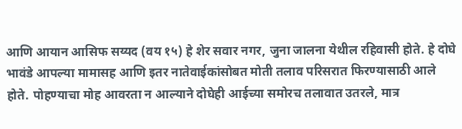आणि आयान आसिफ सय्यद (वय १५) हे शेर सवार नगर, जुना जालना येथील रहिवासी होते. हे दोघे भावंडे आपल्या मामासह आणि इतर नातेवाईकांसोबत मोती तलाव परिसरात फिरण्यासाठी आले होते. पोहण्याचा मोह आवरता न आल्याने दोघेही आईच्या समोरच तलावात उतरले, मात्र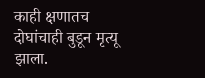काही क्षणातच दोघांचाही बुडून मृत्यू झाला.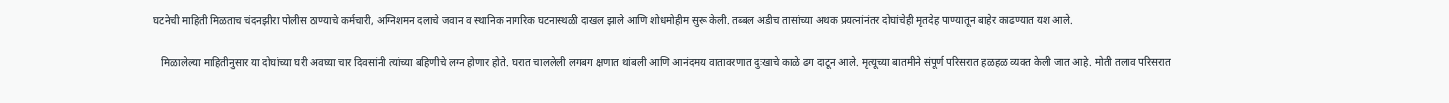घटनेची माहिती मिळताच चंदनझीरा पोलीस ठाण्याचे कर्मचारी, अग्निशमन दलाचे जवान व स्थानिक नागरिक घटनास्थळी दाखल झाले आणि शोधमोहीम सुरू केली. तब्बल अडीच तासांच्या अथक प्रयत्नांनंतर दोघांचेही मृतदेह पाण्यातून बाहेर काढण्यात यश आले.

   मिळालेल्या माहितीनुसार या दोघांच्या घरी अवघ्या चार दिवसांनी त्यांच्या बहिणीचे लग्न होणार होते. घरात चाललेली लगबग क्षणात थांबली आणि आनंदमय वातावरणात दुःखाचे काळे ढग दाटून आले. मृत्यूच्या बातमीने संपूर्ण परिसरात हळहळ व्यक्त केली जात आहे. मोती तलाव परिसरात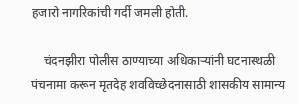हजारो नागरिकांची गर्दी जमली होती.

    चंदनझीरा पोलीस ठाण्याच्या अधिकाऱ्यांनी घटनास्थळी पंचनामा करून मृतदेह शवविच्छेदनासाठी शासकीय सामान्य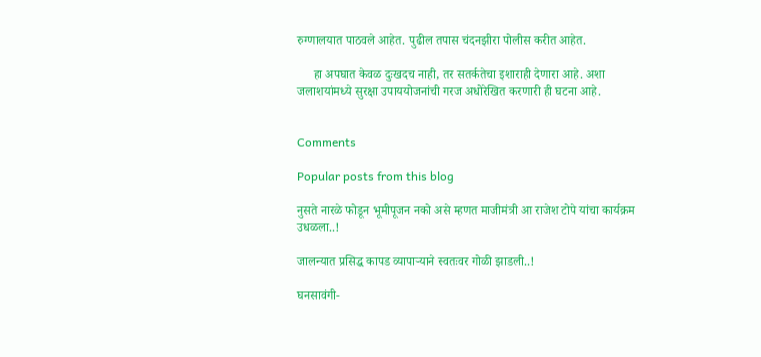रुग्णालयात पाठवले आहेत. पुढील तपास चंदनझीरा पोलीस करीत आहेत.

     हा अपघात केवळ दुःखदच नाही, तर सतर्कतेचा इशाराही देणारा आहे. अशा जलाशयांमध्ये सुरक्षा उपाययोजनांची गरज अधोरेखित करणारी ही घटना आहे.


Comments

Popular posts from this blog

नुसते नारळे फोडून भूमीपूजन नको असे म्हणत माजीमंत्री आ राजेश टोपे यांचा कार्यक्रम उधळला..!

जालन्यात प्रसिद्ध कापड व्यापाऱ्याने स्वतःवर गोळी झाडली..!

घनसावंगी-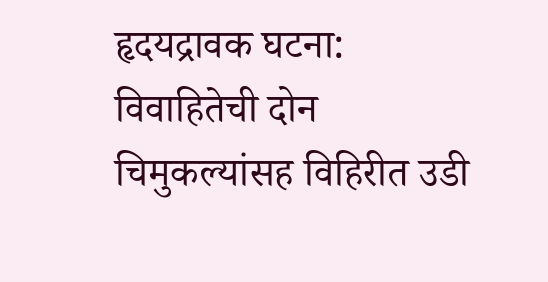हृदयद्रावक घटना: विवाहितेची दोन चिमुकल्यांसह विहिरीत उडी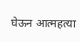घेऊन आत्महत्या